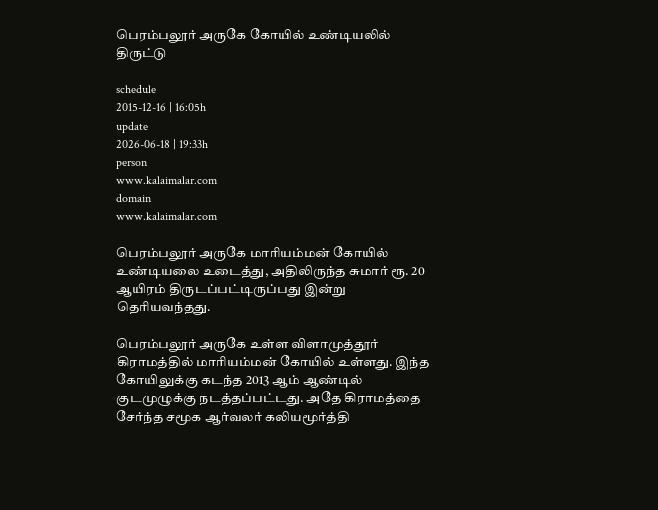பெரம்பலூர் அருகே கோயில் உண்டியலில் திருட்டு

schedule
2015-12-16 | 16:05h
update
2026-06-18 | 19:33h
person
www.kalaimalar.com
domain
www.kalaimalar.com

பெரம்பலூர் அருகே மாரியம்மன் கோயில் உண்டியலை உடைத்து, அதிலிருந்த சுமார் ரூ. 20 ஆயிரம் திருடப்பட்டிருப்பது இன்று தெரியவந்தது.

பெரம்பலூர் அருகே உள்ள விளாமுத்தூர் கிராமத்தில் மாரியம்மன் கோயில் உள்ளது. இந்த கோயிலுக்கு கடந்த 2013 ஆம் ஆண்டில் குடமுழுக்கு நடத்தப்பட்டது. அதே கிராமத்தை சேர்ந்த சமூக ஆர்வலர் கலியமூர்த்தி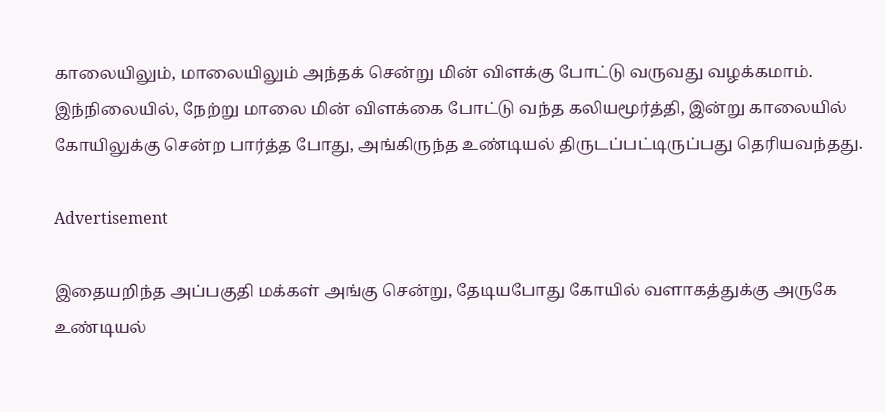காலையிலும், மாலையிலும் அந்தக் சென்று மின் விளக்கு போட்டு வருவது வழக்கமாம். இந்நிலையில், நேற்று மாலை மின் விளக்கை போட்டு வந்த கலியமூர்த்தி, இன்று காலையில் கோயிலுக்கு சென்ற பார்த்த போது, அங்கிருந்த உண்டியல் திருடப்பட்டிருப்பது தெரியவந்தது.

Advertisement

இதையறிந்த அப்பகுதி மக்கள் அங்கு சென்று, தேடியபோது கோயில் வளாகத்துக்கு அருகே உண்டியல்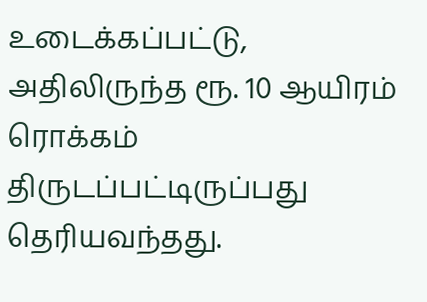உடைக்கப்பட்டு, அதிலிருந்த ரூ. 10 ஆயிரம் ரொக்கம் திருடப்பட்டிருப்பது தெரியவந்தது.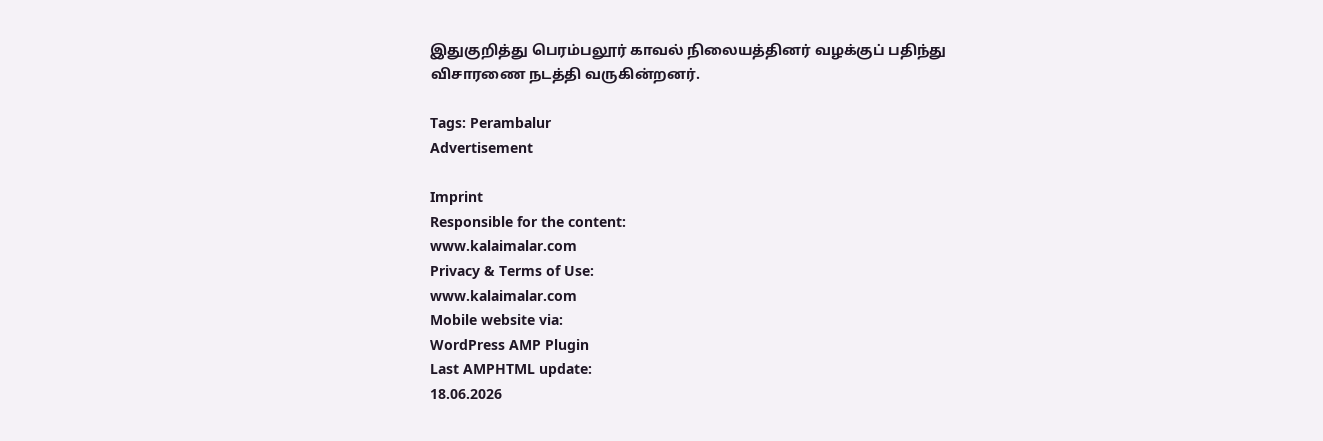இதுகுறித்து பெரம்பலூர் காவல் நிலையத்தினர் வழக்குப் பதிந்து விசாரணை நடத்தி வருகின்றனர்.

Tags: Perambalur
Advertisement

Imprint
Responsible for the content:
www.kalaimalar.com
Privacy & Terms of Use:
www.kalaimalar.com
Mobile website via:
WordPress AMP Plugin
Last AMPHTML update:
18.06.2026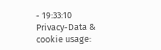- 19:33:10
Privacy-Data & cookie usage: